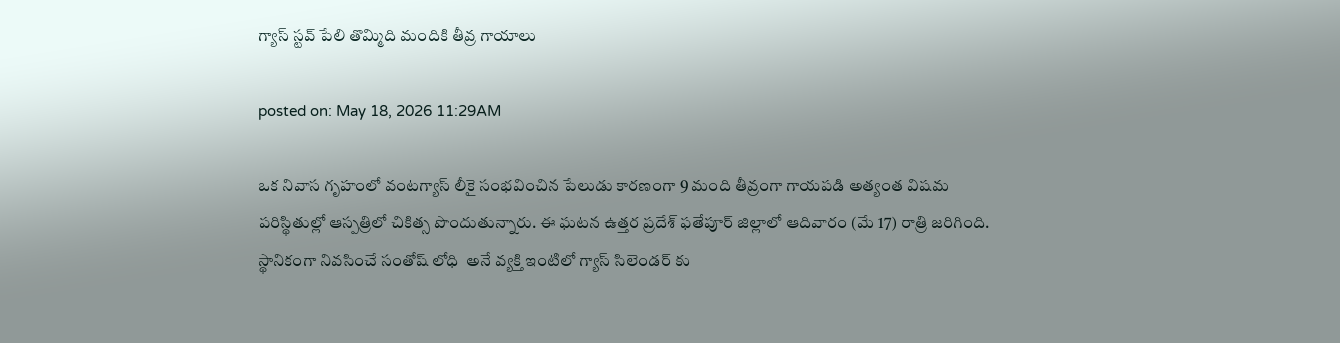గ్యాస్ స్టవ్ పేలి తొమ్మిది మందికి తీవ్ర గాయాలు

posted on: May 18, 2026 11:29AM

ఒక నివాస గృహంలో వంటగ్యాస్ లీకై సంభవించిన పేలుడు కారణంగా 9 మంది తీవ్రంగా గాయపడి అత్యంత విషమ పరిస్థితుల్లో ఆస్పత్రిలో చికిత్స పొందుతున్నారు. ఈ ఘటన ఉత్తర ప్రదేశ్ ఫతేపూర్ జిల్లాలో ఆదివారం (మే 17) రాత్రి జరిగింది.  స్థానికంగా నివసించే సంతోష్ లోధి  అనే వ్యక్తి ఇంటిలో గ్యాస్ సిలెండర్ కు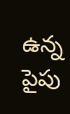ఉన్న పైపు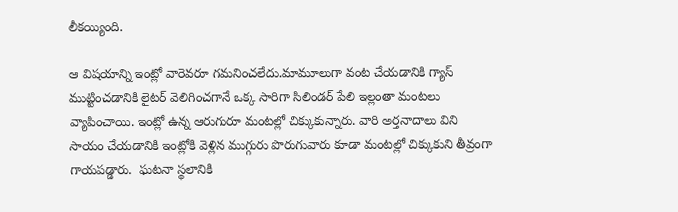లీకయ్యింది.

ఆ విషయాన్ని ఇంట్లో వారెవరూ గమనించలేదు.మామూలుగా వంట చేయడానికి గ్యాస్ ముట్టించడానికి లైటర్ వెలిగించగానే ఒక్క సారిగా సిలిండర్ పేలి ఇల్లంతా మంటలు వ్యాపించాయి. ఇంట్లో ఉన్న ఆరుగురూ మంటల్లో చిక్కుకున్నారు. వారి అర్తనాదాలు విని సాయం చేయడానికి ఇంట్లోకి వెళ్లిన ముగ్గురు పొరుగువారు కూడా మంటల్లో చిక్కుకుని తీవ్రంగా గాయపడ్డారు.  ఘటనా స్థలానికి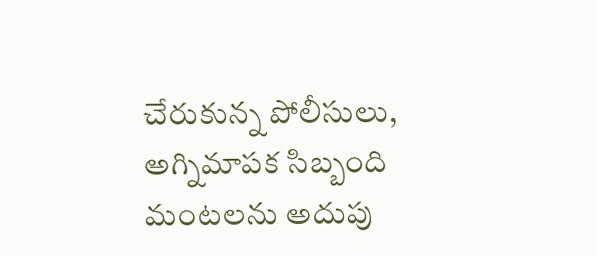చేరుకున్న పోలీసులు, అగ్నిమాపక సిబ్బంది మంటలను అదుపు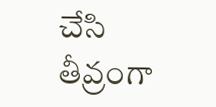చేసి తీవ్రంగా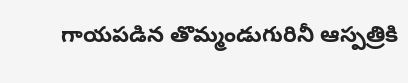గాయపడిన తొమ్మండుగురినీ ఆస్పత్రికి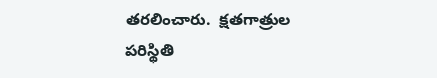తరలించారు.  క్షతగాత్రుల పరిస్థితి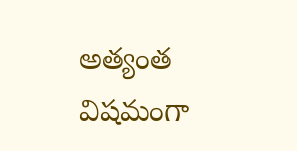అత్యంత విషమంగా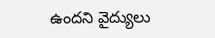ఉందని వైద్యులు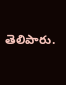తెలిపారు.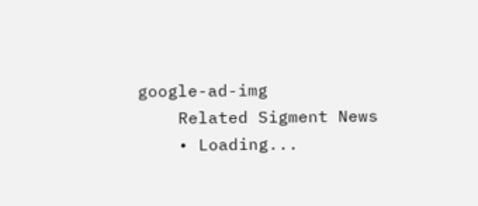google-ad-img
    Related Sigment News
    • Loading...